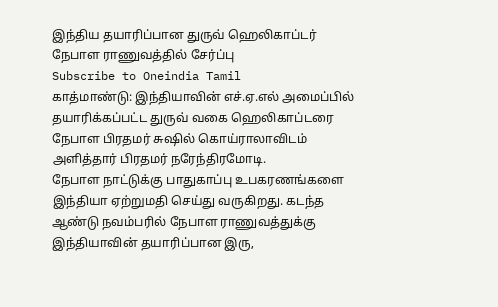இந்திய தயாரிப்பான துருவ் ஹெலிகாப்டர் நேபாள ராணுவத்தில் சேர்ப்பு
Subscribe to Oneindia Tamil
காத்மாண்டு: இந்தியாவின் எச்.ஏ.எல் அமைப்பில் தயாரிக்கப்பட்ட துருவ் வகை ஹெலிகாப்டரை நேபாள பிரதமர் சுஷில் கொய்ராலாவிடம் அளித்தார் பிரதமர் நரேந்திரமோடி.
நேபாள நாட்டுக்கு பாதுகாப்பு உபகரணங்களை இந்தியா ஏற்றுமதி செய்து வருகிறது. கடந்த ஆண்டு நவம்பரில் நேபாள ராணுவத்துக்கு இந்தியாவின் தயாரிப்பான இரு,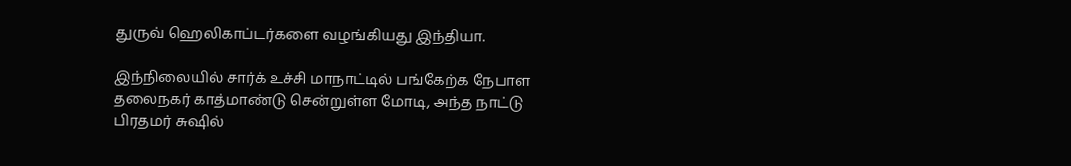துருவ் ஹெலிகாப்டர்களை வழங்கியது இந்தியா.

இந்நிலையில் சார்க் உச்சி மாநாட்டில் பங்கேற்க நேபாள தலைநகர் காத்மாண்டு சென்றுள்ள மோடி, அந்த நாட்டு பிரதமர் சுஷில்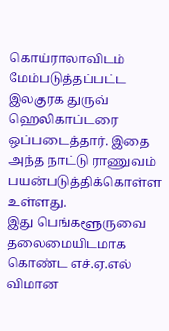கொய்ராலாவிடம் மேம்படுத்தப்பட்ட இலகுரக துருவ் ஹெலிகாப்டரை ஒப்படைத்தார். இதை அந்த நாட்டு ராணுவம் பயன்படுத்திக்கொள்ள உள்ளது.
இது பெங்களூருவை தலைமையிடமாக கொண்ட எச்.ஏ.எல் விமான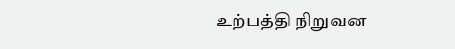உற்பத்தி நிறுவன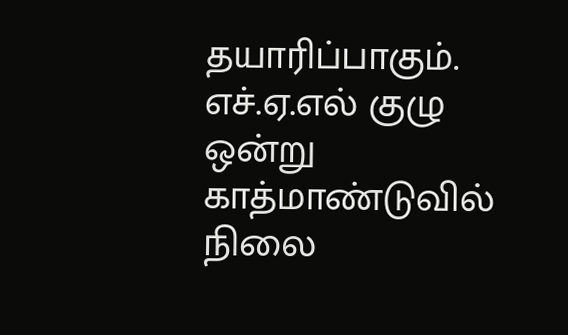தயாரிப்பாகும். எச்.ஏ.எல் குழு ஒன்று காத்மாண்டுவில் நிலை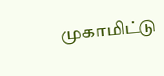முகாமிட்டு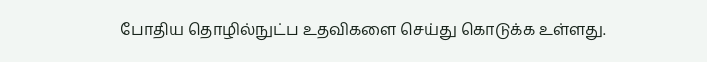போதிய தொழில்நுட்ப உதவிகளை செய்து கொடுக்க உள்ளது.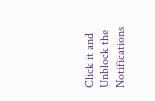Click it and Unblock the Notifications